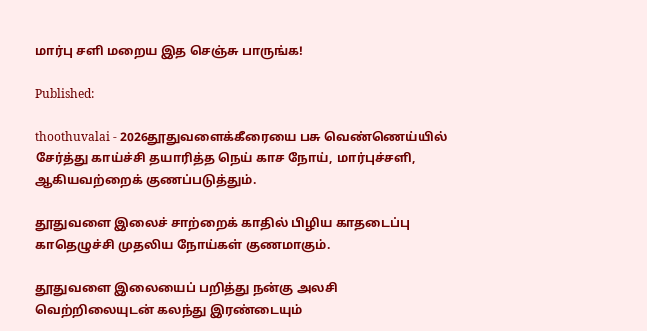மார்பு சளி மறைய இத செஞ்சு பாருங்க!

Published:

thoothuvalai - 2026தூதுவளைக்கீரையை பசு வெண்ணெய்யில் சேர்த்து காய்ச்சி தயாரித்த நெய் காச நோய், மார்புச்சளி, ஆகியவற்றைக் குணப்படுத்தும்.

தூதுவளை இலைச் சாற்றைக் காதில் பிழிய காதடைப்பு காதெழுச்சி முதலிய நோய்கள் குணமாகும்.

தூதுவளை இலையைப் பறித்து நன்கு அலசி வெற்றிலையுடன் கலந்து இரண்டையும்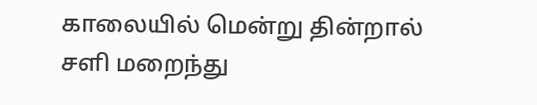காலையில் மென்று தின்றால் சளி மறைந்து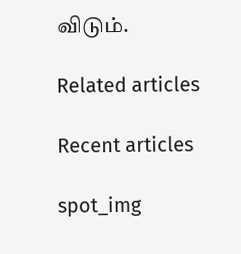விடும்.

Related articles

Recent articles

spot_img